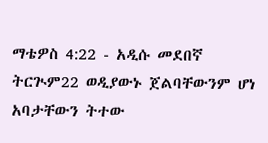ማቴዎስ 4:22 - አዲሱ መደበኛ ትርጒም22 ወዲያውኑ ጀልባቸውንም ሆነ አባታቸውን ትተው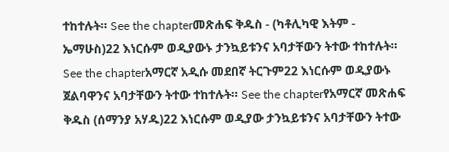ተከተሉት። See the chapterመጽሐፍ ቅዱስ - (ካቶሊካዊ እትም - ኤማሁስ)22 እነርሱም ወዲያውኑ ታንኳይቱንና አባታቸውን ትተው ተከተሉት። See the chapterአማርኛ አዲሱ መደበኛ ትርጉም22 እነርሱም ወዲያውኑ ጀልባዋንና አባታቸውን ትተው ተከተሉት። See the chapterየአማርኛ መጽሐፍ ቅዱስ (ሰማንያ አሃዱ)22 እነርሱም ወዲያው ታንኳይቱንና አባታቸውን ትተው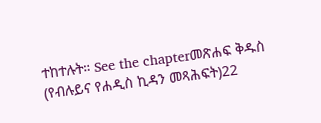ተከተሉት። See the chapterመጽሐፍ ቅዱስ (የብሉይና የሐዲስ ኪዳን መጻሕፍት)22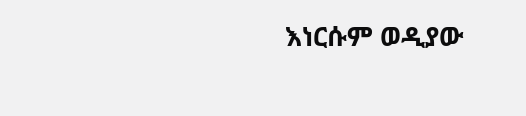እነርሱም ወዲያው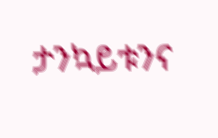ታንኳይቱንና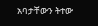አባታቸውን ትተው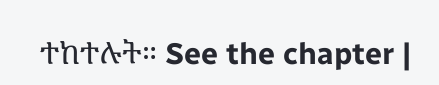ተከተሉት። See the chapter |